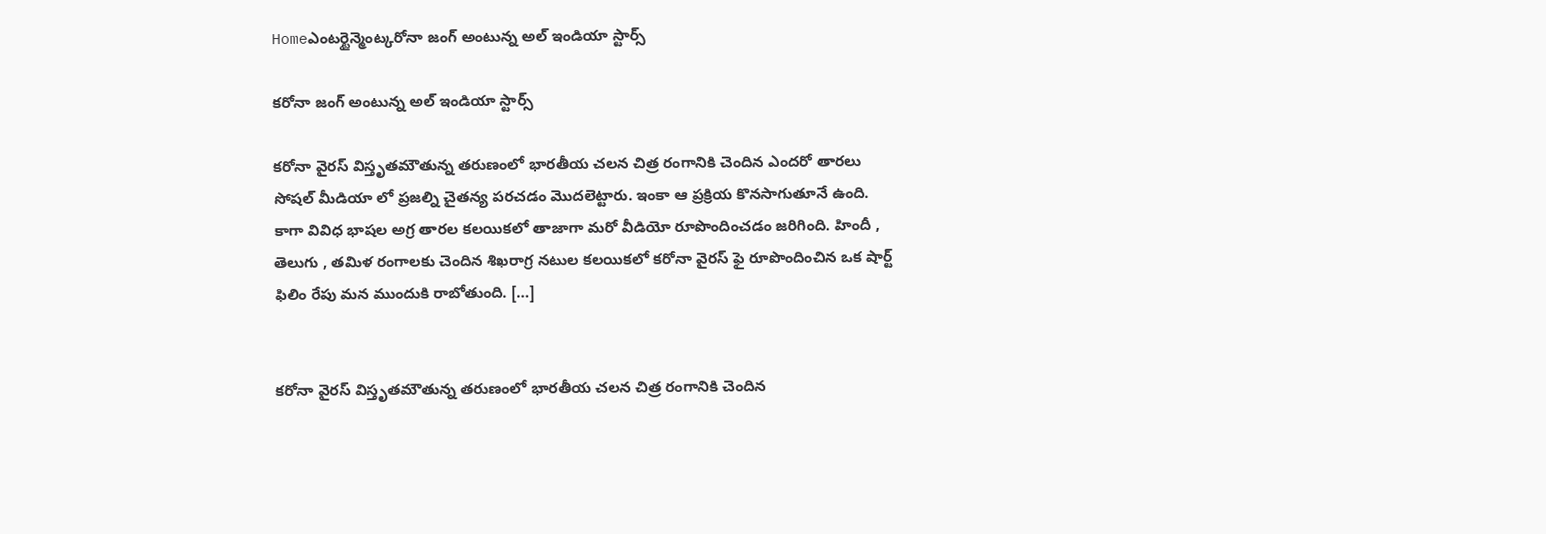Homeఎంటర్టైన్మెంట్కరోనా జంగ్ అంటున్న అల్ ఇండియా స్టార్స్

కరోనా జంగ్ అంటున్న అల్ ఇండియా స్టార్స్

కరోనా వైరస్ విస్తృతమౌతున్న తరుణంలో భారతీయ చలన చిత్ర రంగానికి చెందిన ఎందరో తారలు సోషల్ మీడియా లో ప్రజల్ని చైతన్య పరచడం మొదలెట్టారు. ఇంకా ఆ ప్రక్రియ కొనసాగుతూనే ఉంది. కాగా వివిధ భాషల అగ్ర తారల కలయికలో తాజాగా మరో వీడియో రూపొందించడం జరిగింది. హిందీ , తెలుగు , తమిళ రంగాలకు చెందిన శిఖరాగ్ర నటుల కలయికలో కరోనా వైరస్ ఫై రూపొందించిన ఒక షార్ట్ ఫిలిం రేపు మన ముందుకి రాబోతుంది. […]


కరోనా వైరస్ విస్తృతమౌతున్న తరుణంలో భారతీయ చలన చిత్ర రంగానికి చెందిన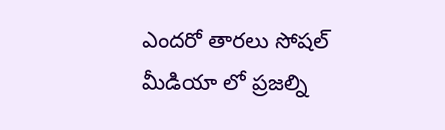ఎందరో తారలు సోషల్ మీడియా లో ప్రజల్ని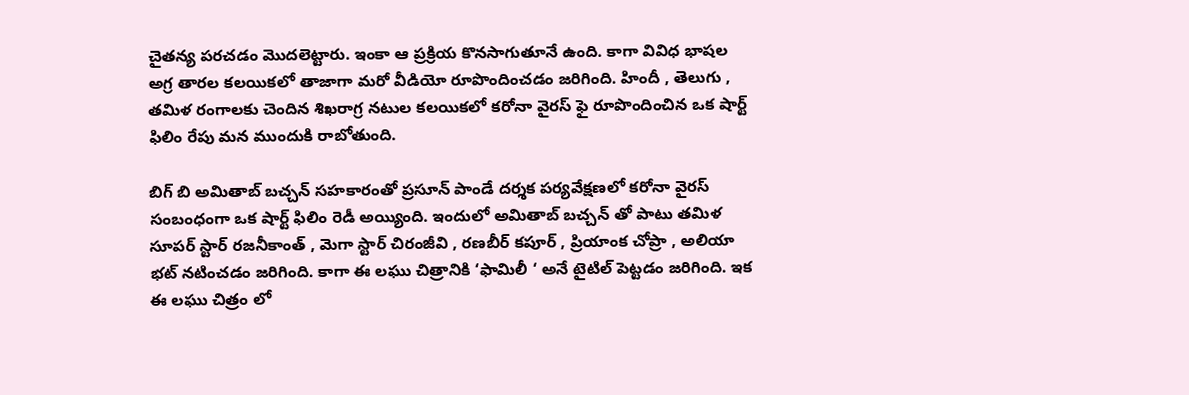చైతన్య పరచడం మొదలెట్టారు. ఇంకా ఆ ప్రక్రియ కొనసాగుతూనే ఉంది. కాగా వివిధ భాషల అగ్ర తారల కలయికలో తాజాగా మరో వీడియో రూపొందించడం జరిగింది. హిందీ , తెలుగు , తమిళ రంగాలకు చెందిన శిఖరాగ్ర నటుల కలయికలో కరోనా వైరస్ ఫై రూపొందించిన ఒక షార్ట్ ఫిలిం రేపు మన ముందుకి రాబోతుంది.

బిగ్ బి అమితాబ్ బచ్చన్ సహకారంతో ప్రసూన్ పాండే దర్శక పర్యవేక్షణలో కరోనా వైరస్ సంబంధంగా ఒక షార్ట్ ఫిలిం రెడీ అయ్యింది. ఇందులో అమితాబ్ బచ్చన్ తో పాటు తమిళ సూపర్ స్టార్ రజనీకాంత్ , మెగా స్టార్ చిరంజీవి , రణబీర్ కపూర్ , ప్రియాంక చోప్రా , అలియా భట్ నటించడం జరిగింది. కాగా ఈ లఘు చిత్రానికి ‘ఫామిలీ ‘ అనే టైటిల్ పెట్టడం జరిగింది. ఇక ఈ లఘు చిత్రం లో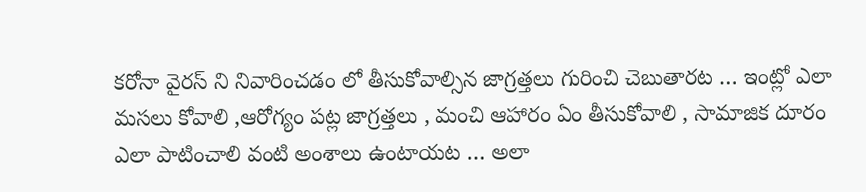కరోనా వైరస్ ని నివారించడం లో తీసుకోవాల్సిన జాగ్రత్తలు గురించి చెబుతారట … ఇంట్లో ఎలా మసలు కోవాలి ,ఆరోగ్యం పట్ల జాగ్రత్తలు , మంచి ఆహారం ఏం తీసుకోవాలి , సామాజిక దూరం ఎలా పాటించాలి వంటి అంశాలు ఉంటాయట … అలా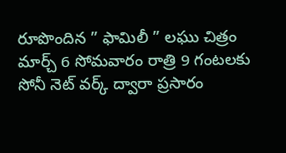రూపొందిన ” ఫామిలీ ” లఘు చిత్రం మార్చ్ 6 సోమవారం రాత్రి 9 గంటలకు సోనీ నెట్ వర్క్ ద్వారా ప్రసారం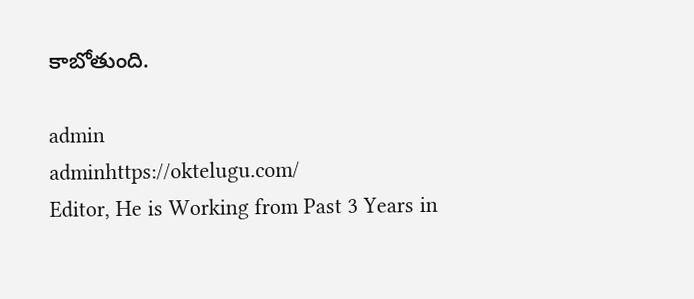కాబోతుంది.

admin
adminhttps://oktelugu.com/
Editor, He is Working from Past 3 Years in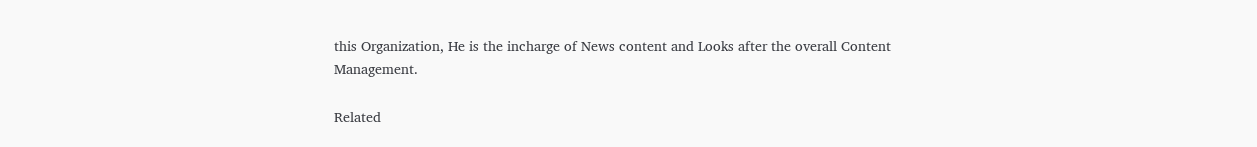this Organization, He is the incharge of News content and Looks after the overall Content Management.

Related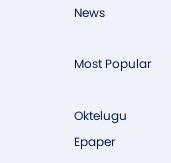News

Most Popular

Oktelugu Epaper